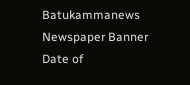Batukammanews
Newspaper Banner
Date of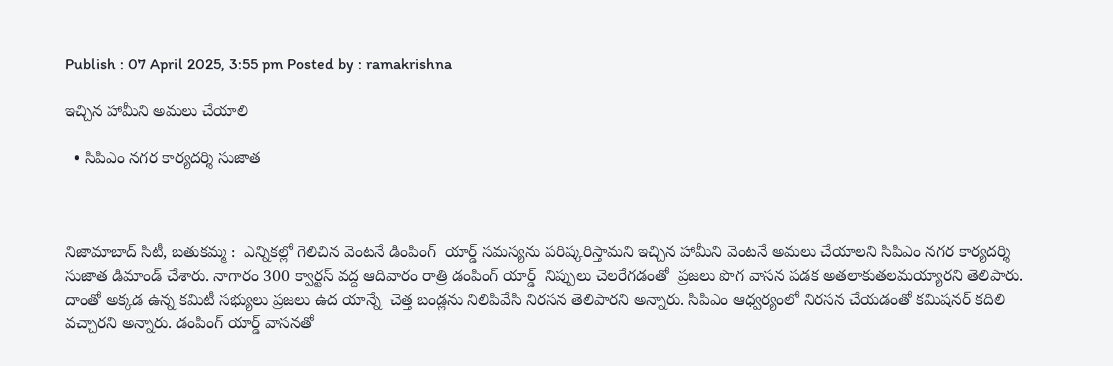Publish : 07 April 2025, 3:55 pm Posted by : ramakrishna

ఇచ్చిన హామీని అమలు చేయాలి

  • సిపిఎం నగర కార్యదర్శి సుజాత



నిజామాబాద్ సిటీ, బతుకమ్మ :  ఎన్నికల్లో గెలిచిన వెంటనే డింపింగ్  యార్డ్ సమస్యను పరిష్కరిస్తామని ఇచ్చిన హామీని వెంటనే అమలు చేయాలని సిపిఎం నగర కార్యదర్శి సుజాత డిమాండ్ చేశారు. నాగారం 300 క్వార్టస్ వద్ద ఆదివారం రాత్రి డంపింగ్ యార్డ్  నిప్పులు చెలరేగడంతో  ప్రజలు పొగ వాసన పడక అతలాకుతలమయ్యారని తెలిపారు. దాంతో అక్కడ ఉన్న కమిటీ సభ్యులు ప్రజలు ఉద యాన్నే  చెత్త బండ్లను నిలిపివేసి నిరసన తెలిపారని అన్నారు. సిపిఎం ఆధ్వర్యంలో నిరసన చేయడంతో కమిషనర్ కదిలి వచ్చారని అన్నారు. డంపింగ్ యార్డ్ వాసనతో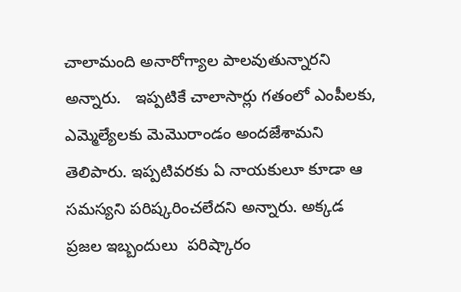చాలామంది అనారోగ్యాల పాలవుతున్నారని అన్నారు.   ఇప్పటికే చాలాసార్లు గతంలో ఎంపీలకు, ఎమ్మెల్యేలకు మెమొరాండం అందజేశామని తెలిపారు. ఇప్పటివరకు ఏ నాయకులూ కూడా ఆ సమస్యని పరిష్కరించలేదని అన్నారు. అక్కడ ప్రజల ఇబ్బందులు  పరిష్కారం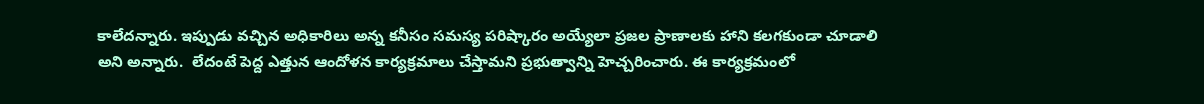కాలేదన్నారు. ఇప్పుడు వచ్చిన అధికారిలు అన్న కనీసం సమస్య పరిష్కారం అయ్యేలా ప్రజల ప్రాణాలకు హాని కలగకుండా చూడాలి అని అన్నారు.  లేదంటే పెద్ద ఎత్తున ఆందోళన కార్యక్రమాలు చేస్తామని ప్రభుత్వాన్ని హెచ్చరించారు. ఈ కార్యక్రమంలో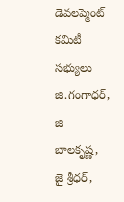డెవలప్మెంట్ కమిటీ సభ్యులు జి.గంగాధర్, జి బాలకృష్ణ,  జై శ్రీధర్,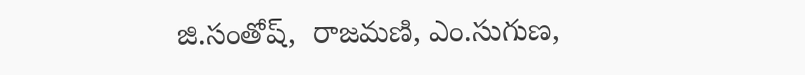జి.సంతోష్,  రాజమణి, ఎం.సుగుణ,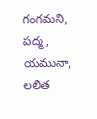గంగమని, పద్మ,  యమునా, లలిత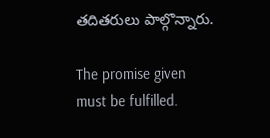తదితరులు పాల్గొన్నారు.

The promise given must be fulfilled.